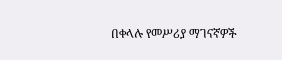በቀላሉ የመሥሪያ ማገናኛዎች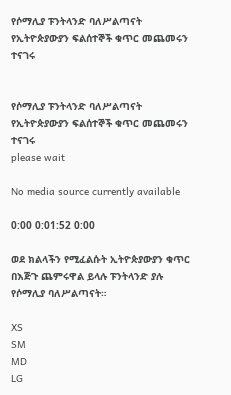የሶማሊያ ፑንትላንድ ባለሥልጣናት የኢትዮጵያውያን ፍልሰተኞች ቁጥር መጨመሩን ተናገሩ


የሶማሊያ ፑንትላንድ ባለሥልጣናት የኢትዮጵያውያን ፍልሰተኞች ቁጥር መጨመሩን ተናገሩ
please wait

No media source currently available

0:00 0:01:52 0:00

ወደ ክልላችን የሚፈልሱት ኢትዮጵያውያን ቁጥር በእጅጉ ጨምሩዋል ይላሉ ፑንትላንድ ያሉ የሶማሊያ ባለሥልጣናት።

XS
SM
MD
LG